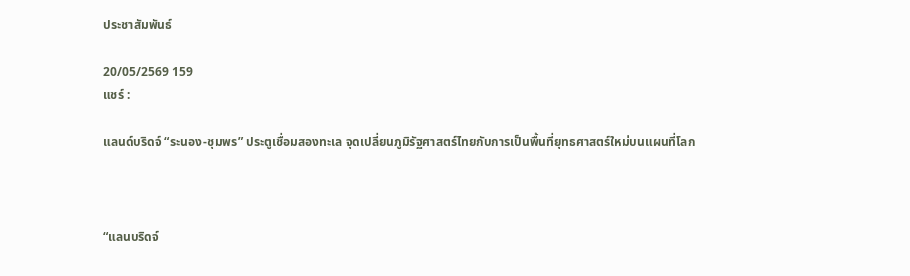ประชาสัมพันธ์

20/05/2569 159
แชร์ :

แลนด์บริดจ์ “ระนอง-ชุมพร” ประตูเชื่อมสองทะเล จุดเปลี่ยนภูมิรัฐศาสตร์ไทยกับการเป็นพื้นที่ยุทธศาสตร์ใหม่บนแผนที่โลก



“แลนบริดจ์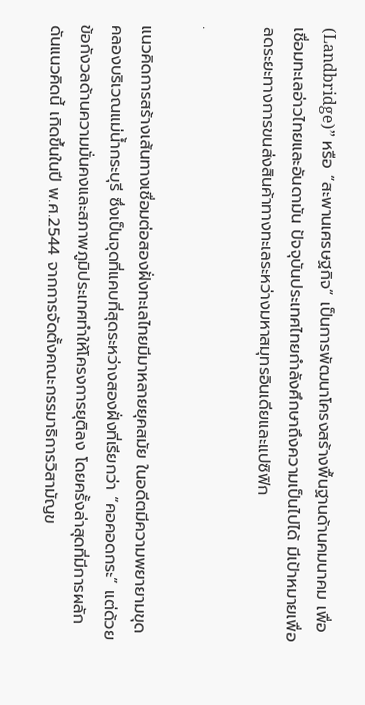(Landbridge)” หรือ “สะพานเศรษฐกิจ” เป็นการพัฒนาโครงสร้างพื้นฐานด้านคมนาคม เพื่อเชื่อมทะเลอ่าวไทยและอันดามัน ปัจจุบันประเทศไทยกำลังศึกษาถึงความเป็นไปได้ มีเป้าหมายเพื่อลดระยะทางการขนส่งสินค้าทางทะเลระหว่างมหาสมุทรอินเดียและแปซิฟิก

.

แนวคิดการสร้างเส้นทางเชื่อมต่อสองฝั่งทะเลไทยมีมาหลายยุคสมัย ในอดีตมีความพยายามขุดคลองบริเวณแม่น้ำกระบุรี ซึ่งเป็นจุดที่แคบที่สุดระหว่างสองฝั่งที่เรียกว่า “คอคอดกระ” แต่ด้วยข้อกังวลด้านความมั่นคงและสภาพภูมิประเทศทำให้โครงการยุติลง โดยครั้งล่าสุดที่มีการผลักดันแนวคิดนี้ เกิดขึ้นในปี พ.ศ.2544 จากการจัดตั้งคณะกรรมาธิการวิสามัญข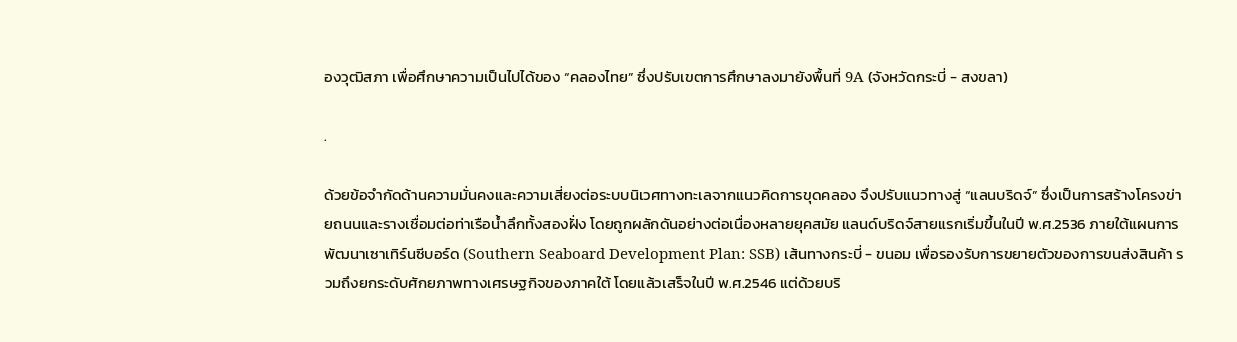องวุฒิสภา เพื่อศึกษาความเป็นไปได้ของ “คลองไทย” ซึ่งปรับเขตการศึกษาลงมายังพื้นที่ 9A (จังหวัดกระบี่ - สงขลา)

.

ด้วยข้อจำกัดด้านความมั่นคงและความเสี่ยงต่อระบบนิเวศทางทะเลจากแนวคิดการขุดคลอง จึงปรับแนวทางสู่ “แลนบริดจ์” ซึ่งเป็นการสร้างโครงข่ายถนนและรางเชื่อมต่อท่าเรือน้ำลึกทั้งสองฝั่ง โดยถูกผลักดันอย่างต่อเนื่องหลายยุคสมัย แลนด์บริดจ์สายแรกเริ่มขึ้นในปี พ.ศ.2536 ภายใต้แผนการพัฒนาเซาเทิร์นซีบอร์ด (Southern Seaboard Development Plan: SSB) เส้นทางกระบี่ - ขนอม เพื่อรองรับการขยายตัวของการขนส่งสินค้า รวมถึงยกระดับศักยภาพทางเศรษฐกิจของภาคใต้ โดยแล้วเสร็จในปี พ.ศ.2546 แต่ด้วยบริ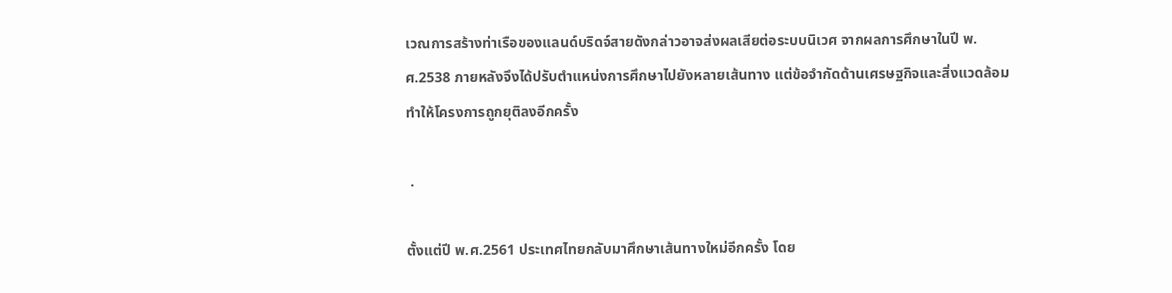เวณการสร้างท่าเรือของแลนด์บริดจ์สายดังกล่าวอาจส่งผลเสียต่อระบบนิเวศ จากผลการศึกษาในปี พ.ศ.2538 ภายหลังจึงได้ปรับตำแหน่งการศึกษาไปยังหลายเส้นทาง แต่ข้อจำกัดด้านเศรษฐกิจและสิ่งแวดล้อม ทำให้โครงการถูกยุติลงอีกครั้ง

 .

ตั้งแต่ปี พ.ศ.2561 ประเทศไทยกลับมาศึกษาเส้นทางใหม่อีกครั้ง โดย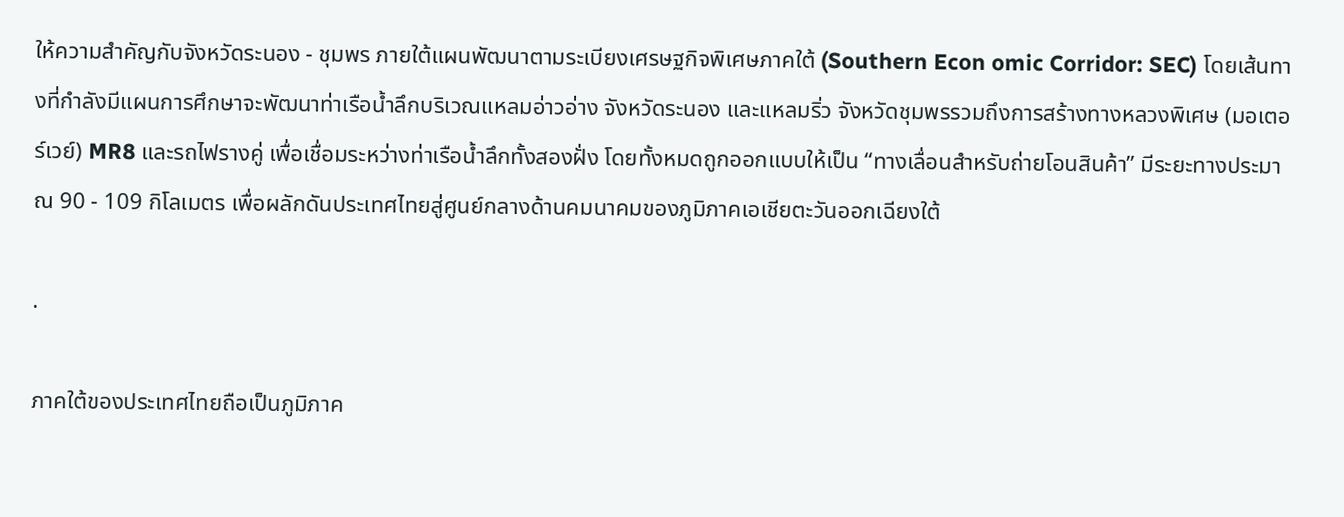ให้ความสำคัญกับจังหวัดระนอง - ชุมพร ภายใต้แผนพัฒนาตามระเบียงเศรษฐกิจพิเศษภาคใต้ (Southern Econ omic Corridor: SEC) โดยเส้นทางที่กำลังมีแผนการศึกษาจะพัฒนาท่าเรือน้ำลึกบริเวณแหลมอ่าวอ่าง จังหวัดระนอง และแหลมริ่ว จังหวัดชุมพรรวมถึงการสร้างทางหลวงพิเศษ (มอเตอร์เวย์) MR8 และรถไฟรางคู่ เพื่อเชื่อมระหว่างท่าเรือน้ำลึกทั้งสองฝั่ง โดยทั้งหมดถูกออกแบบให้เป็น “ทางเลื่อนสำหรับถ่ายโอนสินค้า” มีระยะทางประมาณ 90 - 109 กิโลเมตร เพื่อผลักดันประเทศไทยสู่ศูนย์กลางด้านคมนาคมของภูมิภาคเอเชียตะวันออกเฉียงใต้

.

ภาคใต้ของประเทศไทยถือเป็นภูมิภาค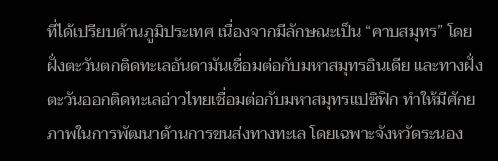ที่ได้เปรียบด้านภูมิประเทศ เนื่องจากมีลักษณะเป็น “คาบสมุทร” โดยฝั่งตะวันตกติดทะเลอันดามันเชื่อมต่อกับมหาสมุทรอินเดีย และทางฝั่งตะวันออกติดทะเลอ่าวไทยเชื่อมต่อกับมหาสมุทรแปซิฟิก ทำให้มีศักยภาพในการพัฒนาด้านการขนส่งทางทะเล โดยเฉพาะจังหวัดระนอง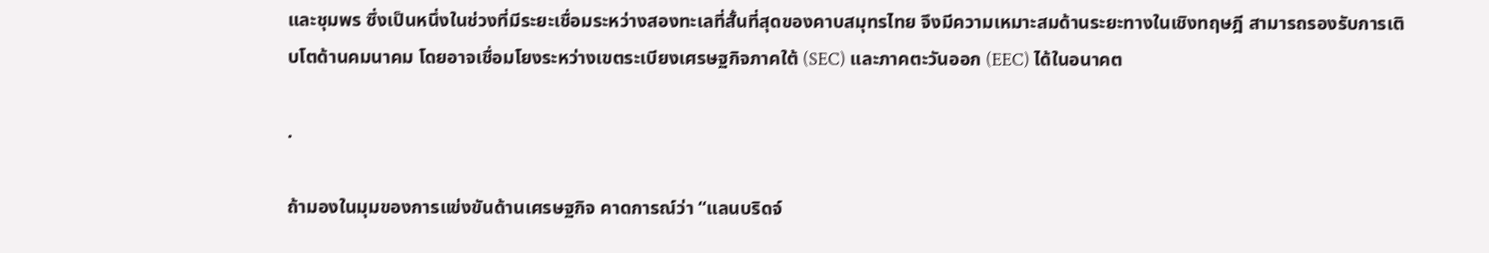และชุมพร ซึ่งเป็นหนึ่งในช่วงที่มีระยะเชื่อมระหว่างสองทะเลที่สั้นที่สุดของคาบสมุทรไทย จึงมีความเหมาะสมด้านระยะทางในเชิงทฤษฎี สามารถรองรับการเติบโตด้านคมนาคม โดยอาจเชื่อมโยงระหว่างเขตระเบียงเศรษฐกิจภาคใต้ (SEC) และภาคตะวันออก (EEC) ได้ในอนาคต

.

ถ้ามองในมุมของการแข่งขันด้านเศรษฐกิจ คาดการณ์ว่า “แลนบริดจ์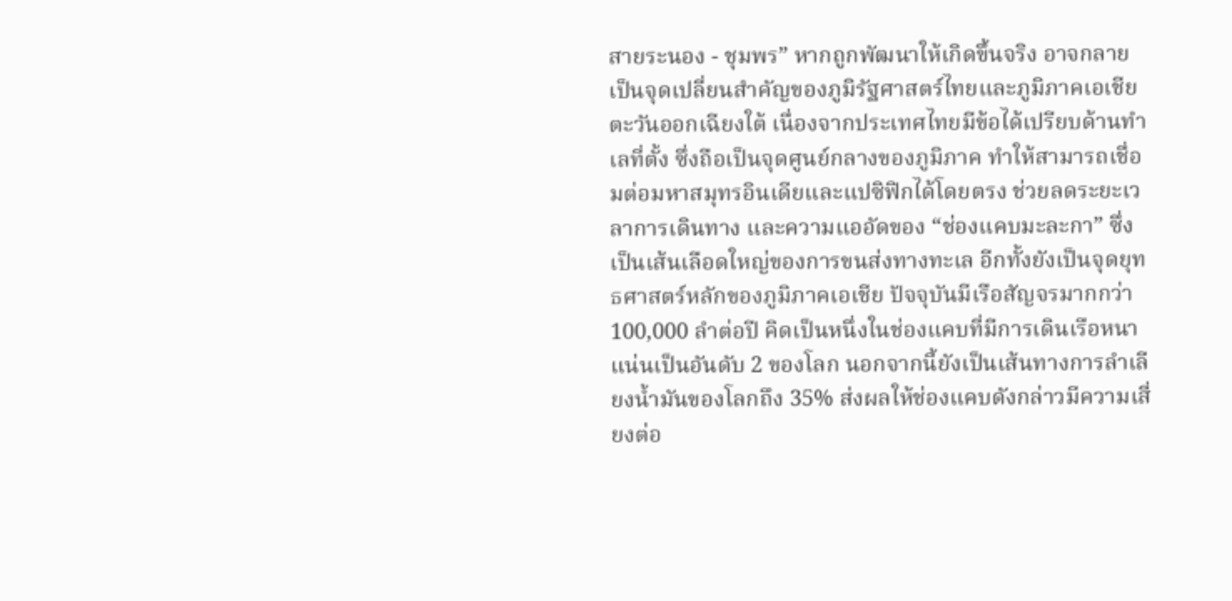สายระนอง - ชุมพร” หากถูกพัฒนาให้เกิดขึ้นจริง อาจกลายเป็นจุดเปลี่ยนสำคัญของภูมิรัฐศาสตร์ไทยและภูมิภาคเอเชียตะวันออกเฉียงใต้ เนื่องจากประเทศไทยมีข้อได้เปรียบด้านทำเลที่ตั้ง ซึ่งถือเป็นจุดศูนย์กลางของภูมิภาค ทำให้สามารถเชื่อมต่อมหาสมุทรอินเดียและแปซิฟิกได้โดยตรง ช่วยลดระยะเวลาการเดินทาง และความแออัดของ “ช่องแคบมะละกา” ซึ่งเป็นเส้นเลือดใหญ่ของการขนส่งทางทะเล อีกทั้งยังเป็นจุดยุทธศาสตร์หลักของภูมิภาคเอเชีย ปัจจุบันมีเรือสัญจรมากกว่า 100,000 ลำต่อปี คิดเป็นหนึ่งในช่องแคบที่มีการเดินเรือหนาแน่นเป็นอันดับ 2 ของโลก นอกจากนี้ยังเป็นเส้นทางการลำเลียงน้ำมันของโลกถึง 35% ส่งผลให้ช่องแคบดังกล่าวมีความเสี่ยงต่อ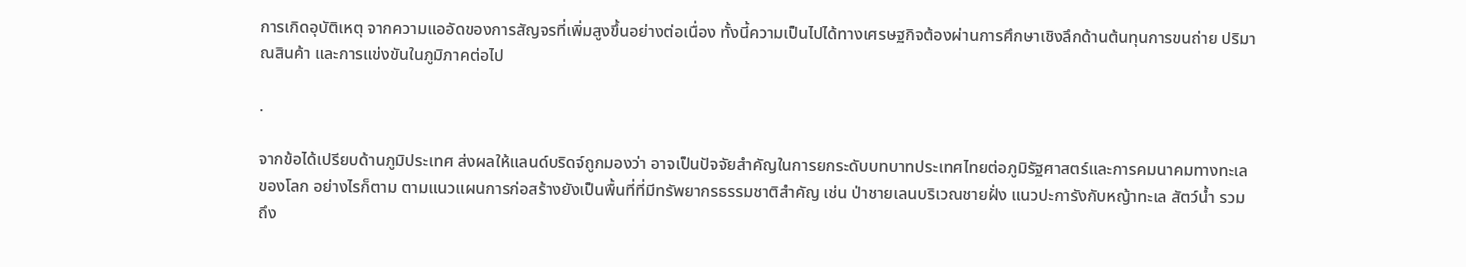การเกิดอุบัติเหตุ จากความแออัดของการสัญจรที่เพิ่มสูงขึ้นอย่างต่อเนื่อง ทั้งนี้ความเป็นไปได้ทางเศรษฐกิจต้องผ่านการศึกษาเชิงลึกด้านต้นทุนการขนถ่าย ปริมาณสินค้า และการแข่งขันในภูมิภาคต่อไป

.

จากข้อได้เปรียบด้านภูมิประเทศ ส่งผลให้แลนด์บริดจ์ถูกมองว่า อาจเป็นปัจจัยสำคัญในการยกระดับบทบาทประเทศไทยต่อภูมิรัฐศาสตร์และการคมนาคมทางทะเลของโลก อย่างไรก็ตาม ตามแนวแผนการก่อสร้างยังเป็นพื้นที่ที่มีทรัพยากรธรรมชาติสำคัญ เช่น ป่าชายเลนบริเวณชายฝั่ง แนวปะการังกับหญ้าทะเล สัตว์น้ำ รวมถึง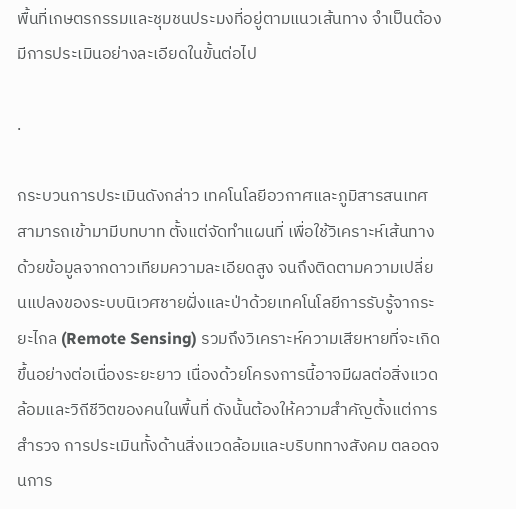พื้นที่เกษตรกรรมและชุมชนประมงที่อยู่ตามแนวเส้นทาง จำเป็นต้องมีการประเมินอย่างละเอียดในขั้นต่อไป

.

กระบวนการประเมินดังกล่าว เทคโนโลยีอวกาศและภูมิสารสนเทศสามารถเข้ามามีบทบาท ตั้งแต่จัดทำแผนที่ เพื่อใช้วิเคราะห์เส้นทางด้วยข้อมูลจากดาวเทียมความละเอียดสูง จนถึงติดตามความเปลี่ยนแปลงของระบบนิเวศชายฝั่งและป่าด้วยเทคโนโลยีการรับรู้จากระยะไกล (Remote Sensing) รวมถึงวิเคราะห์ความเสียหายที่จะเกิดขึ้นอย่างต่อเนื่องระยะยาว เนื่องด้วยโครงการนี้อาจมีผลต่อสิ่งแวดล้อมและวิถีชีวิตของคนในพื้นที่ ดังนั้นต้องให้ความสำคัญตั้งแต่การสำรวจ การประเมินทั้งด้านสิ่งแวดล้อมและบริบททางสังคม ตลอดจนการ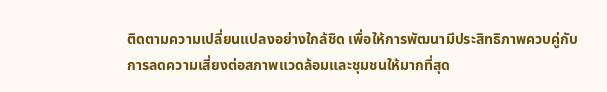ติดตามความเปลี่ยนแปลงอย่างใกล้ชิด เพื่อให้การพัฒนามีประสิทธิภาพควบคู่กับการลดความเสี่ยงต่อสภาพแวดล้อมและชุมชนให้มากที่สุด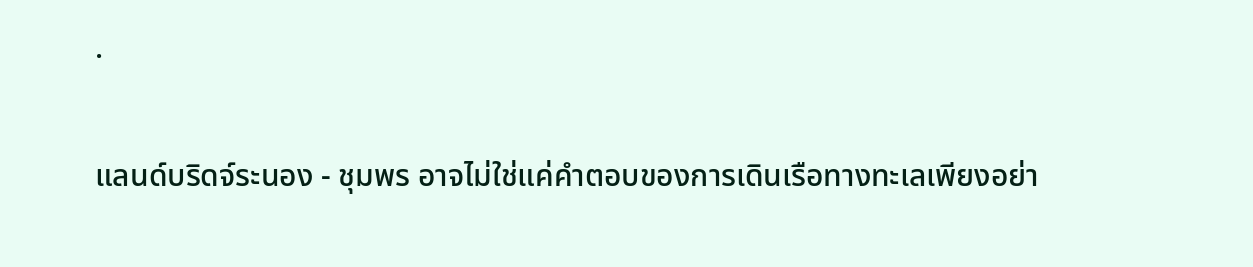.

แลนด์บริดจ์ระนอง - ชุมพร อาจไม่ใช่แค่คำตอบของการเดินเรือทางทะเลเพียงอย่า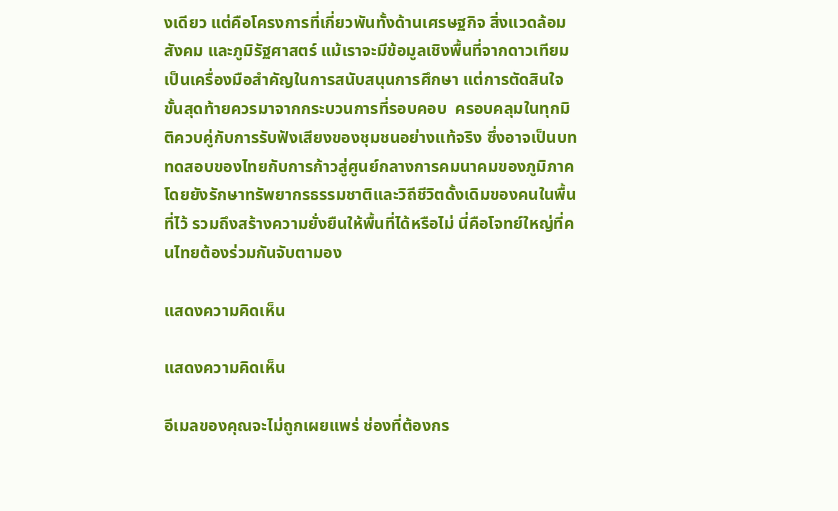งเดียว แต่คือโครงการที่เกี่ยวพันทั้งด้านเศรษฐกิจ สิ่งแวดล้อม สังคม และภูมิรัฐศาสตร์ แม้เราจะมีข้อมูลเชิงพื้นที่จากดาวเทียมเป็นเครื่องมือสำคัญในการสนับสนุนการศึกษา แต่การตัดสินใจขั้นสุดท้ายควรมาจากกระบวนการที่รอบคอบ  ครอบคลุมในทุกมิติควบคู่กับการรับฟังเสียงของชุมชนอย่างแท้จริง ซึ่งอาจเป็นบททดสอบของไทยกับการก้าวสู่ศูนย์กลางการคมนาคมของภูมิภาค โดยยังรักษาทรัพยากรธรรมชาติและวิถีชีวิตดั้งเดิมของคนในพื้นที่ไว้ รวมถึงสร้างความยั่งยืนให้พื้นที่ได้หรือไม่ นี่คือโจทย์ใหญ่ที่คนไทยต้องร่วมกันจับตามอง

แสดงความคิดเห็น

แสดงความคิดเห็น

อีเมลของคุณจะไม่ถูกเผยแพร่ ช่องที่ต้องกร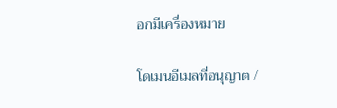อกมีเครื่องหมาย

โดเมนอีเมลที่อนุญาต /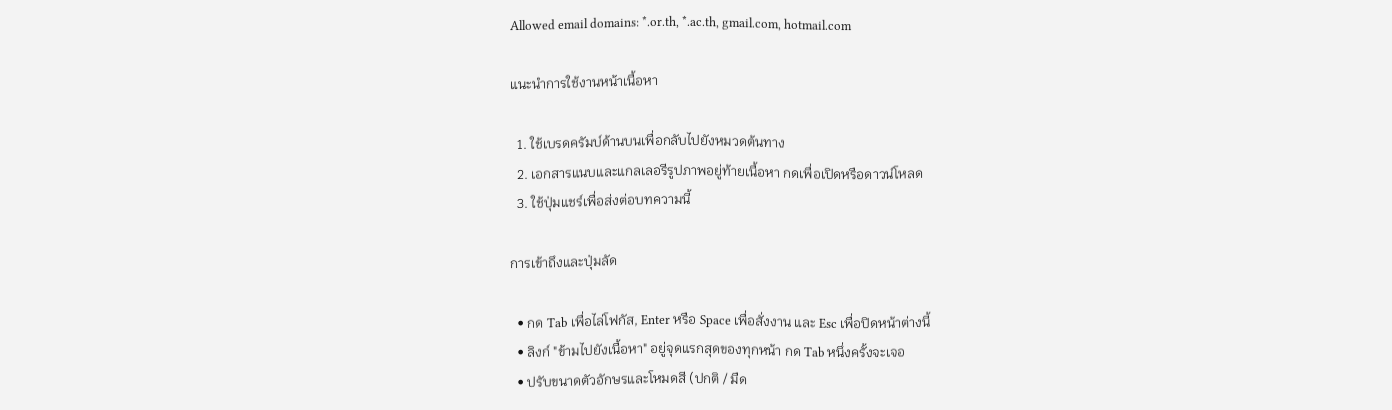Allowed email domains: *.or.th, *.ac.th, gmail.com, hotmail.com

แนะนำการใช้งานหน้าเนื้อหา

  1. ใช้เบรดครัมบ์ด้านบนเพื่อกลับไปยังหมวดต้นทาง
  2. เอกสารแนบและแกลเลอรีรูปภาพอยู่ท้ายเนื้อหา กดเพื่อเปิดหรือดาวน์โหลด
  3. ใช้ปุ่มแชร์เพื่อส่งต่อบทความนี้

การเข้าถึงและปุ่มลัด

  • กด Tab เพื่อไล่โฟกัส, Enter หรือ Space เพื่อสั่งงาน และ Esc เพื่อปิดหน้าต่างนี้
  • ลิงก์ "ข้ามไปยังเนื้อหา" อยู่จุดแรกสุดของทุกหน้า กด Tab หนึ่งครั้งจะเจอ
  • ปรับขนาดตัวอักษรและโหมดสี (ปกติ / มืด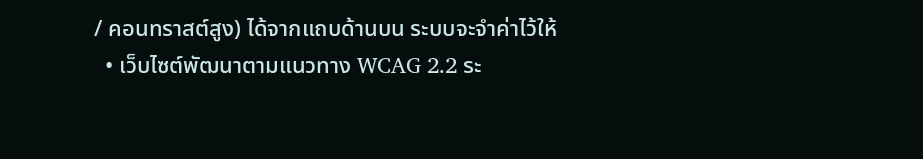/ คอนทราสต์สูง) ได้จากแถบด้านบน ระบบจะจำค่าไว้ให้
  • เว็บไซต์พัฒนาตามแนวทาง WCAG 2.2 ระ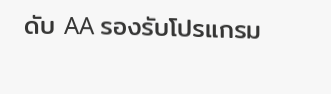ดับ AA รองรับโปรแกรม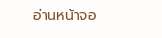อ่านหน้าจอ